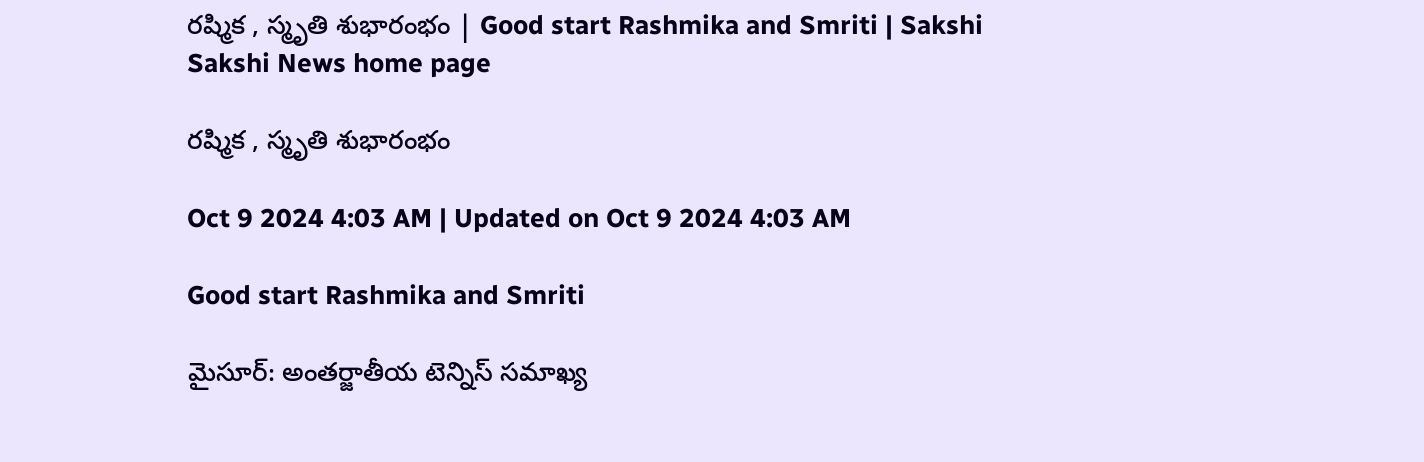రష్మిక , స్మృతి శుభారంభం | Good start Rashmika and Smriti | Sakshi
Sakshi News home page

రష్మిక , స్మృతి శుభారంభం

Oct 9 2024 4:03 AM | Updated on Oct 9 2024 4:03 AM

Good start Rashmika and Smriti

మైసూర్‌: అంతర్జాతీయ టెన్నిస్‌ సమాఖ్య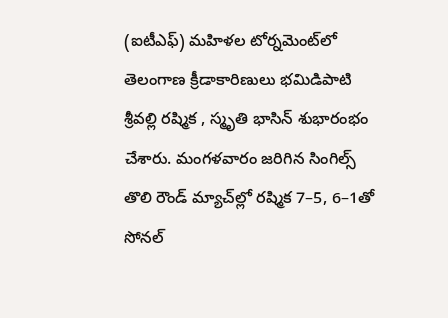(ఐటీఎఫ్‌) మహిళల టోర్నమెంట్‌లో తెలంగాణ క్రీడాకారిణులు భమిడిపాటి శ్రీవల్లి రష్మిక , స్మృతి భాసిన్‌ శుభారంభం చేశారు. మంగళవారం జరిగిన సింగిల్స్‌ తొలి రౌండ్‌ మ్యాచ్‌ల్లో రష్మిక 7–5, 6–1తో సోనల్‌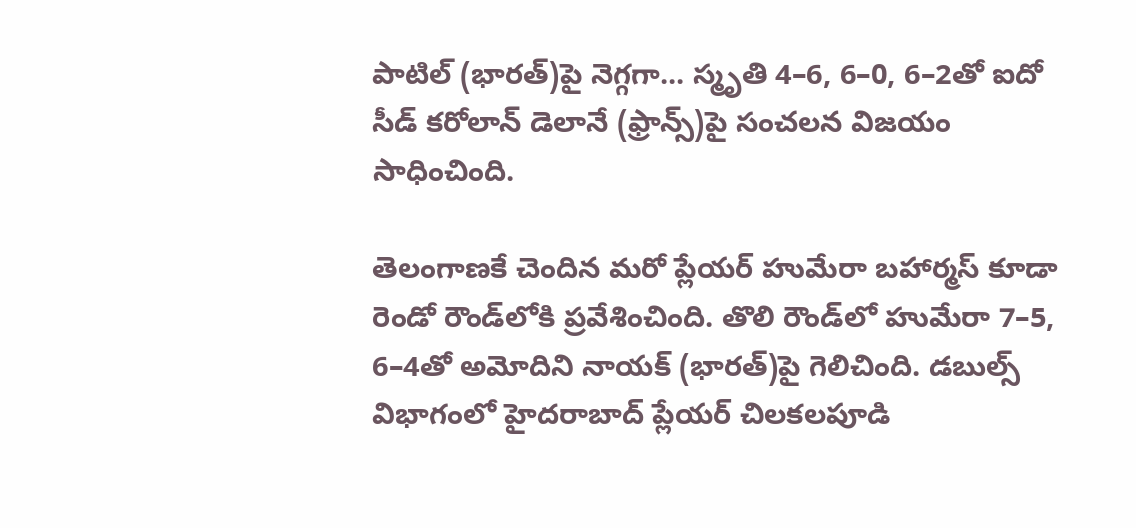పాటిల్‌ (భారత్‌)పై నెగ్గగా... స్మృతి 4–6, 6–0, 6–2తో ఐదో సీడ్‌ కరోలాన్‌ డెలానే (ఫ్రాన్స్‌)పై సంచలన విజయం సాధించింది.

తెలంగాణకే చెందిన మరో ప్లేయర్‌ హుమేరా బహార్మస్‌ కూడా రెండో రౌండ్‌లోకి ప్రవేశించింది. తొలి రౌండ్‌లో హుమేరా 7–5, 6–4తో అమోదిని నాయక్‌ (భారత్‌)పై గెలిచింది. డబుల్స్‌ విభాగంలో హైదరాబాద్‌ ప్లేయర్‌ చిలకలపూడి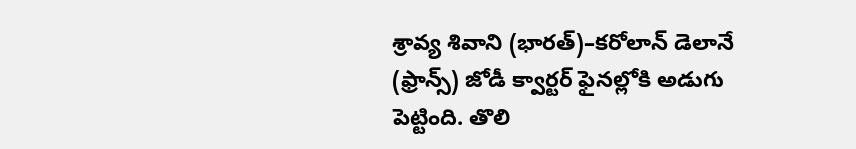శ్రావ్య శివాని (భారత్‌)–కరోలాన్‌ డెలానే (ఫ్రాన్స్‌) జోడీ క్వార్టర్‌ ఫైనల్లోకి అడుగు పెట్టింది. తొలి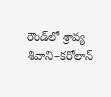రౌండ్‌లో శ్రావ్య శివాని–కరోలాన్‌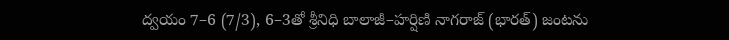ద్వయం 7–6 (7/3), 6–3తో శ్రీనిధి బాలాజీ–హర్షిణి నాగరాజ్‌ (భారత్‌) జంటను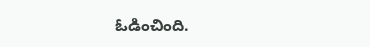ఓడించింది.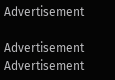Advertisement

Advertisement
Advertisement